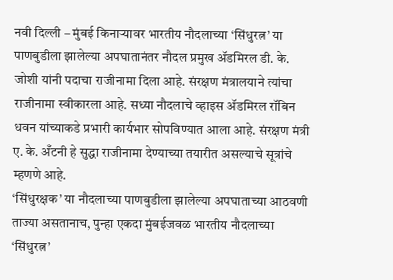नवी दिल्ली – मुंबई किनाऱ्यावर भारतीय नौदलाच्या ‘सिंधुरत्न’ या पाणबुडीला झालेल्या अपघातानंतर नौदल प्रमुख ॲडमिरल डी. के. जोशी यांनी पदाचा राजीनामा दिला आहे. संरक्षण मंत्रालयाने त्यांचा राजीनामा स्वीकारला आहे. सध्या नौदलाचे व्हाइस ॲडमिरल रॉबिन धवन यांच्याकडे प्रभारी कार्यभार सोपविण्यात आला आहे. संरक्षण मंत्री ए. के. अँटनी हे सुद्धा राजीनामा देण्याच्या तयारीत असल्याचे सूत्रांचे म्हणणे आहे.
‘सिंधुरक्षक’ या नौदलाच्या पाणबुडीला झालेल्या अपघाताच्या आठवणी ताज्या असतानाच, पुन्हा एकदा मुंबईजवळ भारतीय नौदलाच्या ‘सिंधुरत्न’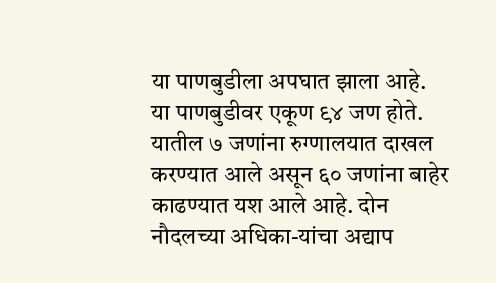या पाणबुडीला अपघात झाला आहे. या पाणबुडीवर एकूण ९४ जण होते. यातील ७ जणांना रुग्णालयात दाखल करण्यात आले असून ६० जणांना बाहेर काढण्यात यश आले आहे. दोन नौदलच्या अधिका-यांचा अद्याप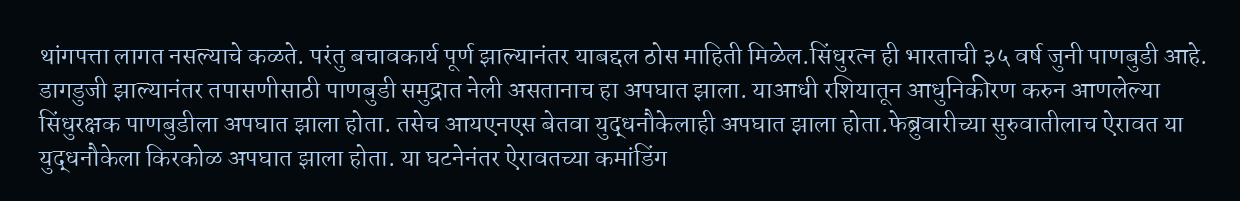थांगपत्ता लागत नसल्याचे कळते. परंतु बचावकार्य पूर्ण झाल्यानंतर याबद्दल ठोस माहिती मिळेल.सिंधुरत्न ही भारताची ३५ वर्ष जुनी पाणबुडी आहे. डागडुजी झाल्यानंतर तपासणीसाठी पाणबुडी समुद्रात नेली असतानाच हा अपघात झाला. याआधी रशियातून आधुनिकीरण करुन आणलेल्या सिंधुरक्षक पाणबुडीला अपघात झाला होता. तसेच आयएनएस बेतवा युद्धनौकेलाही अपघात झाला होता.फेब्रुवारीच्या सुरुवातीलाच ऐरावत या युद्धनौकेला किरकोळ अपघात झाला होता. या घटनेनंतर ऐरावतच्या कमांडिंग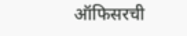ऑफिसरची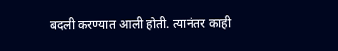बदली करण्यात आली होती. त्यानंतर काही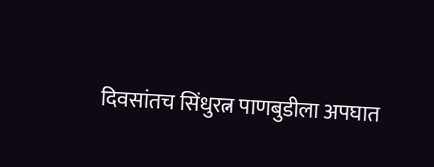दिवसांतच सिंधुरत्न पाणबुडीला अपघात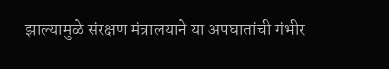झाल्यामुळे संरक्षण मंत्रालयाने या अपघातांची गंभीर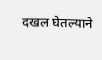दखल घेतल्याने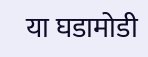या घडामोडी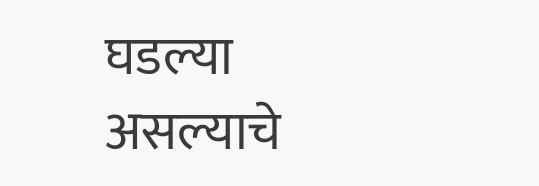घडल्या असल्याचे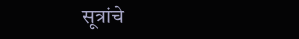सूत्रांचे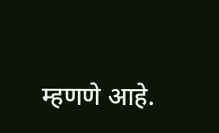म्हणणे आहे.